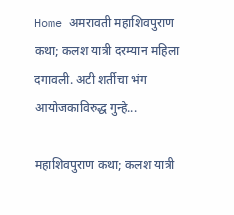Home अमरावती महाशिवपुराण कथा; कलश यात्री दरम्यान महिला दगावली. अटी शर्तीचा भंग आयोजकाविरुद्ध गुन्हे...

महाशिवपुराण कथा; कलश यात्री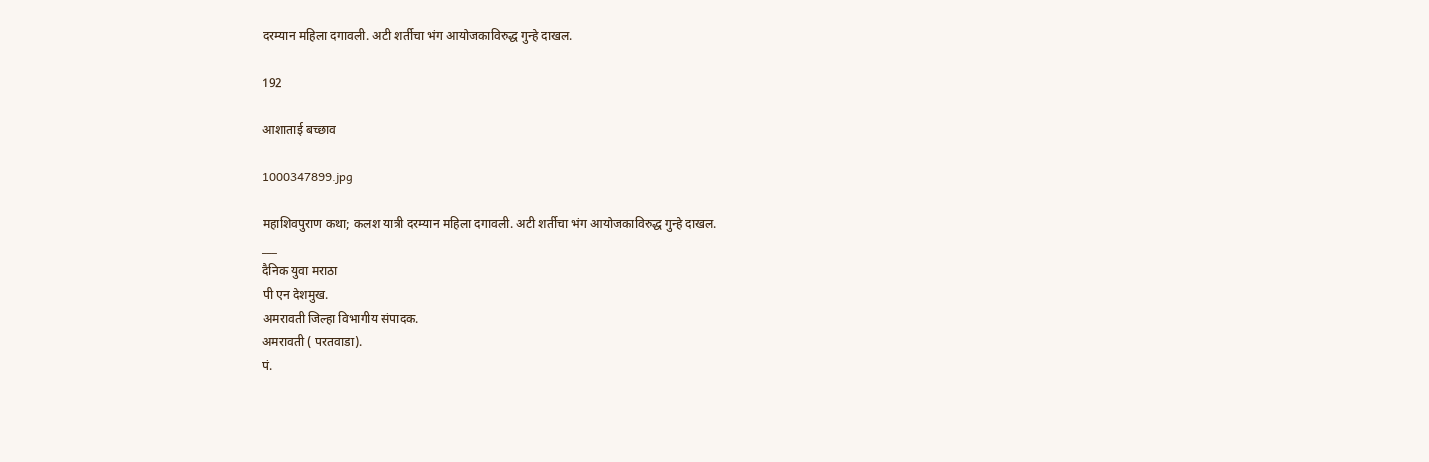दरम्यान महिला दगावली. अटी शर्तीचा भंग आयोजकाविरुद्ध गुन्हे दाखल.

192

आशाताई बच्छाव

1000347899.jpg

महाशिवपुराण कथा; कलश यात्री दरम्यान महिला दगावली. अटी शर्तीचा भंग आयोजकाविरुद्ध गुन्हे दाखल.
___
दैनिक युवा मराठा
पी एन देशमुख.
अमरावती जिल्हा विभागीय संपादक.
अमरावती ( परतवाडा).
पं.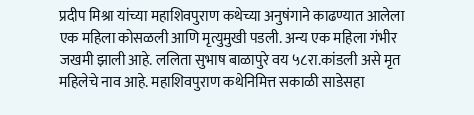प्रदीप मिश्रा यांच्या महाशिवपुराण कथेच्या अनुषंगाने काढण्यात आलेला एक महिला कोसळली आणि मृत्युमुखी पडली. अन्य एक महिला गंभीर जखमी झाली आहे. ललिता सुभाष बाळापुरे वय ५८रा.कांडली असे मृत महिलेचे नाव आहे. महाशिवपुराण कथेनिमित्त सकाळी साडेसहा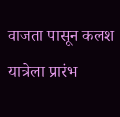वाजता पासून कलश यात्रेला प्रारंभ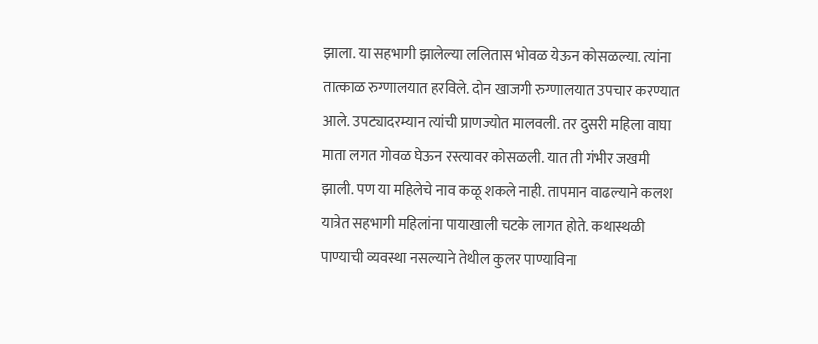झाला. या सहभागी झालेल्या ललितास भोवळ येऊन कोसळल्या. त्यांना तात्काळ रुग्णालयात हरविले. दोन खाजगी रुग्णालयात उपचार करण्यात आले. उपट्यादरम्यान त्यांची प्राणज्योत मालवली. तर दुसरी महिला वाघा माता लगत गोवळ घेऊन रस्त्यावर कोसळली. यात ती गंभीर जखमी झाली. पण या महिलेचे नाव कळू शकले नाही. तापमान वाढल्याने कलश यात्रेत सहभागी महिलांना पायाखाली चटके लागत होते. कथास्थळी पाण्याची व्यवस्था नसल्याने तेथील कुलर पाण्याविना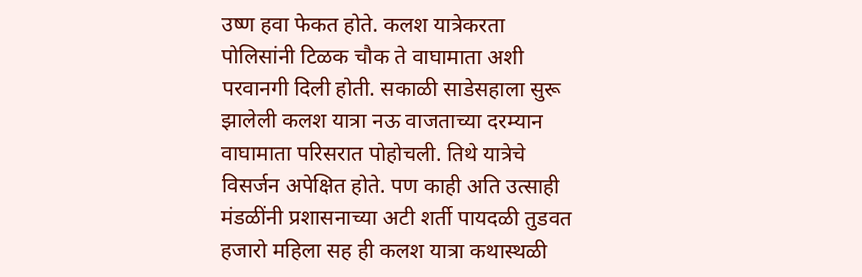उष्ण हवा फेकत होते. कलश यात्रेकरता पोलिसांनी टिळक चौक ते वाघामाता अशी परवानगी दिली होती. सकाळी साडेसहाला सुरू झालेली कलश यात्रा नऊ वाजताच्या दरम्यान वाघामाता परिसरात पोहोचली. तिथे यात्रेचे विसर्जन अपेक्षित होते. पण काही अति उत्साही मंडळींनी प्रशासनाच्या अटी शर्ती पायदळी तुडवत हजारो महिला सह ही कलश यात्रा कथास्थळी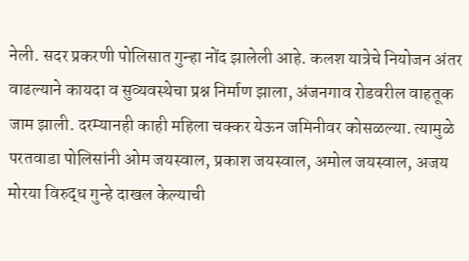नेली. सदर प्रकरणी पोलिसात गुन्हा नोंद झालेली आहे. कलश यात्रेचे नियोजन अंतर वाढल्याने कायदा व सुव्यवस्थेचा प्रश्न निर्माण झाला, अंजनगाव रोडवरील वाहतूक जाम झाली. दरम्यानही काही महिला चक्कर येऊन जमिनीवर कोसळल्या. त्यामुळे परतवाडा पोलिसांनी ओम जयस्वाल, प्रकाश जयस्वाल, अमोल जयस्वाल, अजय मोरया विरुद्ध गुन्हे दाखल केल्याची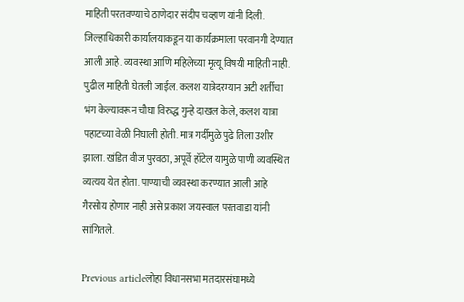माहिती परतवण्याचे ठाणेदार संदीप चव्हाण यांनी दिली. जिल्हाधिकारी कार्यालयाकडून या कार्यक्रमाला परवानगी देण्यात आली आहे. व्यवस्था आणि महिलेच्या मृत्यू विषयी माहिती नाही. पुढील माहिती घेतली जाईल. कलश यात्रेदरम्यान अटी शर्तीचा भंग केल्यावरून चौघा विरुद्ध गुन्हे दाखल केले, कलश यात्रा पहाटच्या वेळी निघाली होती. मात्र गर्दीमुळे पुढे तिला उशीर झाला. खंडित वीज पुरवठा, अपूर्वे हॉटेल यामुळे पाणी व्यवस्थित व्यत्यय येत होता. पाण्याची व्यवस्था करण्यात आली आहे गैरसोय होणार नाही असे प्रकाश जयस्वाल परतवाडा यांनी सांगितले.

Previous articleलोहा विधानसभा मतदारसंघामध्ये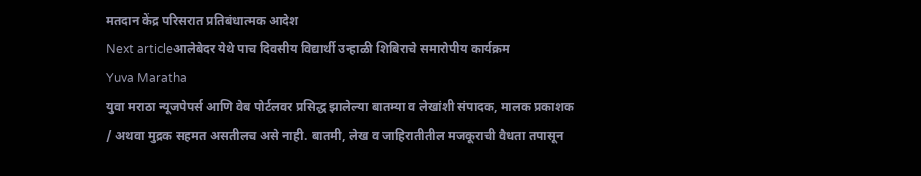मतदान केंद्र परिसरात प्रतिबंधात्मक आदेश
Next articleआलेबेदर येथे पाच दिवसीय विद्यार्थी उन्हाळी शिबिराचे समारोपीय कार्यक्रम
Yuva Maratha
युवा मराठा न्यूजपेपर्स आणि वेब पोर्टलवर प्रसिद्ध झालेल्या बातम्या व लेखांशी संपादक, मालक प्रकाशक  / अथवा मुद्रक सहमत असतीलच असे नाही. बातमी, लेख व जाहिरातीतील मजकूराची वैधता तपासून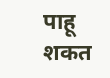पाहू शकत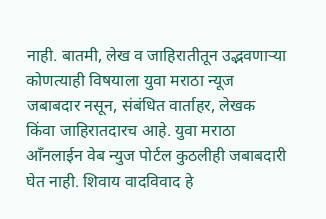नाही. बातमी, लेख व जाहिरातीतून उद्भवणाऱ्या कोणत्याही विषयाला युवा मराठा न्यूज जबाबदार नसून, संबंधित वार्ताहर, लेखक किंवा जाहिरातदारच आहे. युवा मराठा आँनलाईन वेब न्युज पोर्टल कुठलीही जबाबदारी घेत नाही. शिवाय वादविवाद हे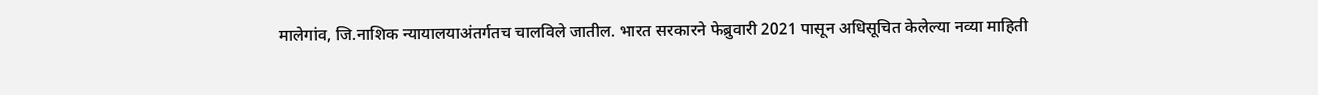मालेगांव, जि.नाशिक न्यायालयाअंतर्गतच चालविले जातील. भारत सरकारने फेब्रुवारी 2021 पासून अधिसूचित केलेल्या नव्या माहिती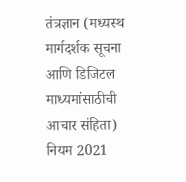तंत्रज्ञान (मध्यस्थ मार्गदर्शक सूचना आणि डिजिटल माध्यमांसाठीची आचार संहिता) नियम 2021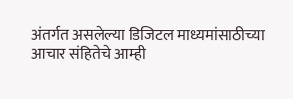अंतर्गत असलेल्या डिजिटल माध्यमांसाठीच्या आचार संहितेचे आम्ही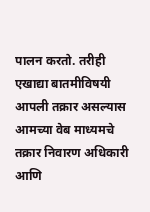पालन करतो. तरीही एखाद्या बातमीविषयी आपली तक्रार असल्यास आमच्या वेब माध्यमचे तक्रार निवारण अधिकारी आणि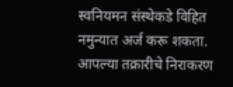स्वनियमन संस्थेकडे विहित नमुन्यात अर्ज करू शकता. आपल्या तक्रारीचे निराकरण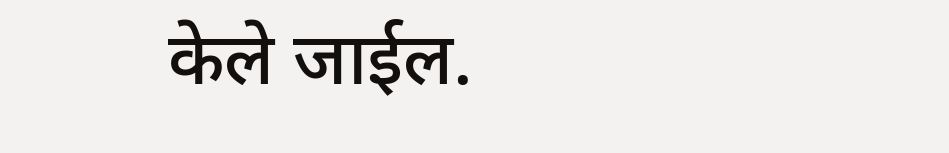केले जाईल.